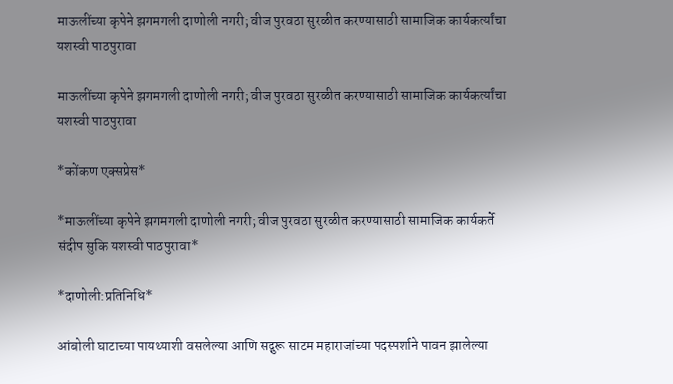माऊलींच्या कृपेने झगमगली दाणोली नगरी; वीज पुरवठा सुरळीत करण्यासाठी सामाजिक कार्यकर्त्यांचा यशस्वी पाठपुरावा

माऊलींच्या कृपेने झगमगली दाणोली नगरी; वीज पुरवठा सुरळीत करण्यासाठी सामाजिक कार्यकर्त्यांचा यशस्वी पाठपुरावा

*कोंकण एक्सप्रेस*

*माऊलींच्या कृपेने झगमगली दाणोली नगरी; वीज पुरवठा सुरळीत करण्यासाठी सामाजिक कार्यकर्ते संदीप सुकि यशस्वी पाठपुरावा*

*दाणोली:प्रतिनिधि*

आंबोली घाटाच्या पायथ्याशी वसलेल्या आणि सद्गुरू साटम महाराजांच्या पदस्पर्शाने पावन झालेल्या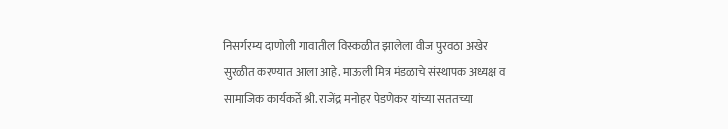निसर्गरम्य दाणोली गावातील विस्कळीत झालेला वीज पुरवठा अखेर सुरळीत करण्यात आला आहे. माऊली मित्र मंडळाचे संस्थापक अध्यक्ष व सामाजिक कार्यकर्ते श्री. राजेंद्र मनोहर पेडणेकर यांच्या सततच्या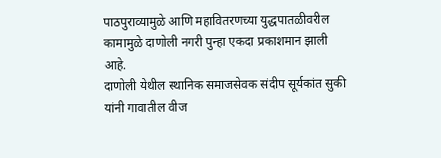पाठपुराव्यामुळे आणि महावितरणच्या युद्धपातळीवरील कामामुळे दाणोली नगरी पुन्हा एकदा प्रकाशमान झाली आहे.
दाणोली येथील स्थानिक समाजसेवक संदीप सूर्यकांत सुकी यांनी गावातील वीज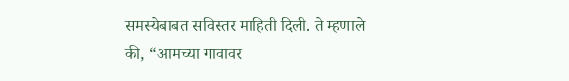समस्येबाबत सविस्तर माहिती दिली. ते म्हणाले की, “आमच्या गावावर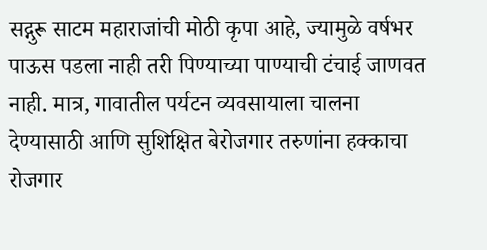सद्गुरू साटम महाराजांची मोठी कृपा आहे, ज्यामुळे वर्षभर पाऊस पडला नाही तरी पिण्याच्या पाण्याची टंचाई जाणवत नाही. मात्र, गावातील पर्यटन व्यवसायाला चालना देण्यासाठी आणि सुशिक्षित बेरोजगार तरुणांना हक्काचा रोजगार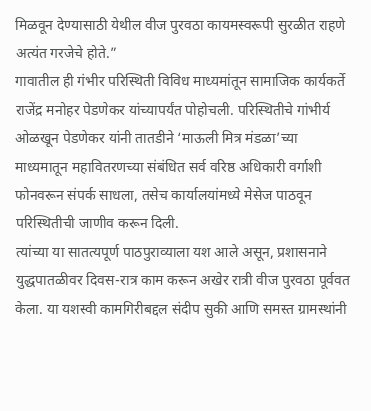मिळवून देण्यासाठी येथील वीज पुरवठा कायमस्वरूपी सुरळीत राहणे अत्यंत गरजेचे होते.”
गावातील ही गंभीर परिस्थिती विविध माध्यमांतून सामाजिक कार्यकर्ते राजेंद्र मनोहर पेडणेकर यांच्यापर्यंत पोहोचली. परिस्थितीचे गांभीर्य ओळखून पेडणेकर यांनी तातडीने ‘माऊली मित्र मंडळा’च्या माध्यमातून महावितरणच्या संबंधित सर्व वरिष्ठ अधिकारी वर्गाशी फोनवरून संपर्क साधला, तसेच कार्यालयांमध्ये मेसेज पाठवून परिस्थितीची जाणीव करून दिली.
त्यांच्या या सातत्यपूर्ण पाठपुराव्याला यश आले असून, प्रशासनाने युद्धपातळीवर दिवस-रात्र काम करून अखेर रात्री वीज पुरवठा पूर्ववत केला. या यशस्वी कामगिरीबद्दल संदीप सुकी आणि समस्त ग्रामस्थांनी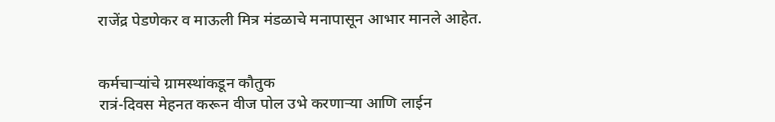राजेंद्र पेडणेकर व माऊली मित्र मंडळाचे मनापासून आभार मानले आहेत.


कर्मचाऱ्यांचे ग्रामस्थांकडून कौतुक
रात्रं-दिवस मेहनत करून वीज पोल उभे करणाऱ्या आणि लाईन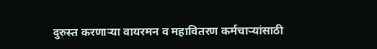दुरुस्त करणाऱ्या वायरमन व महावितरण कर्मचाऱ्यांसाठी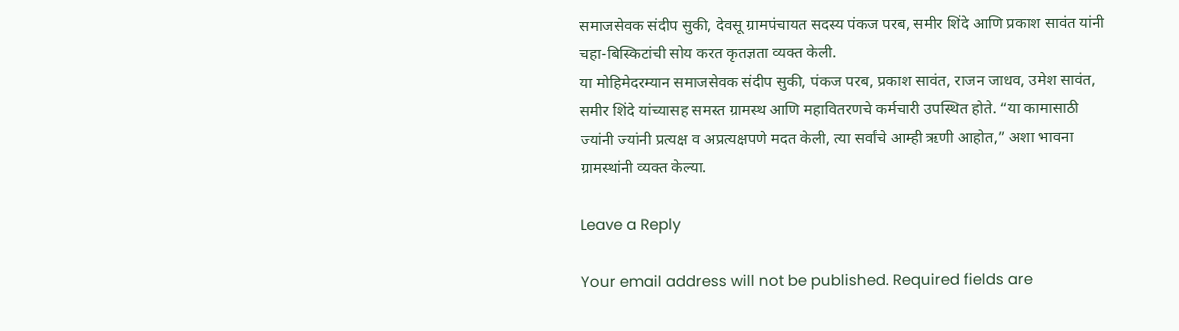समाजसेवक संदीप सुकी, देवसू ग्रामपंचायत सदस्य पंकज परब, समीर शिंदे आणि प्रकाश सावंत यांनी चहा-बिस्किटांची सोय करत कृतज्ञता व्यक्त केली.
या मोहिमेदरम्यान समाजसेवक संदीप सुकी, पंकज परब, प्रकाश सावंत, राजन जाधव, उमेश सावंत, समीर शिंदे यांच्यासह समस्त ग्रामस्थ आणि महावितरणचे कर्मचारी उपस्थित होते. “या कामासाठी ज्यांनी ज्यांनी प्रत्यक्ष व अप्रत्यक्षपणे मदत केली, त्या सर्वांचे आम्ही ऋणी आहोत,” अशा भावना ग्रामस्थांनी व्यक्त केल्या.

Leave a Reply

Your email address will not be published. Required fields are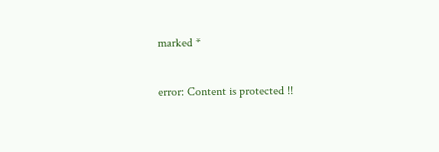marked *

error: Content is protected !!